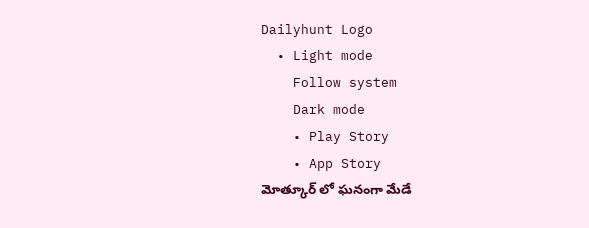Dailyhunt Logo
  • Light mode
    Follow system
    Dark mode
    • Play Story
    • App Story
మోత్కూర్ లో ఘనంగా మేడే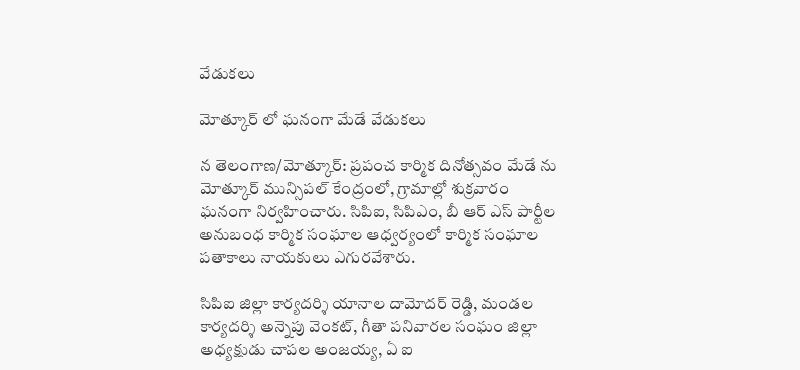వేడుకలు

మోత్కూర్ లో ఘనంగా మేడే వేడుకలు

న తెలంగాణ/మోత్కూర్: ప్రపంచ కార్మిక దినోత్సవం మేడే ను మోత్కూర్ మున్సిపల్ కేంద్రంలో, గ్రామాల్లో శుక్రవారం ఘనంగా నిర్వహించారు. సిపిఐ, సిపిఎం, బీ ఆర్ ఎస్ పార్టీల అనుబంధ కార్మిక సంఘాల ఆధ్వర్యంలో కార్మిక సంఘాల పతాకాలు నాయకులు ఎగురవేశారు.

సిపిఐ జిల్లా కార్యదర్శి యానాల దామోదర్ రెడ్డి, మండల కార్యదర్శి అన్నెపు వెంకట్, గీతా పనివారల సంఘం జిల్లా అధ్యక్షుడు చాపల అంజయ్య, ఏ ఐ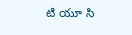టి యూ సి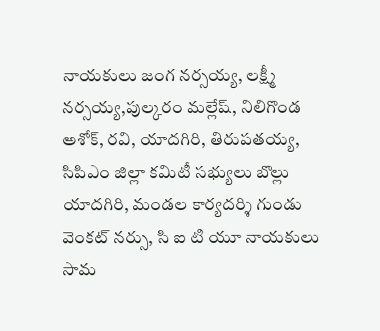నాయకులు జంగ నర్సయ్య, లక్ష్మీ నర్సయ్య,పుల్కరం మల్లేష్, నిలిగొండ అశోక్, రవి, యాదగిరి, తిరుపతయ్య, సిపిఎం జిల్లా కమిటీ సభ్యులు బొల్లు యాదగిరి, మండల కార్యదర్శి గుండు వెంకట్ నర్సు, సి ఐ టి యూ నాయకులు సామ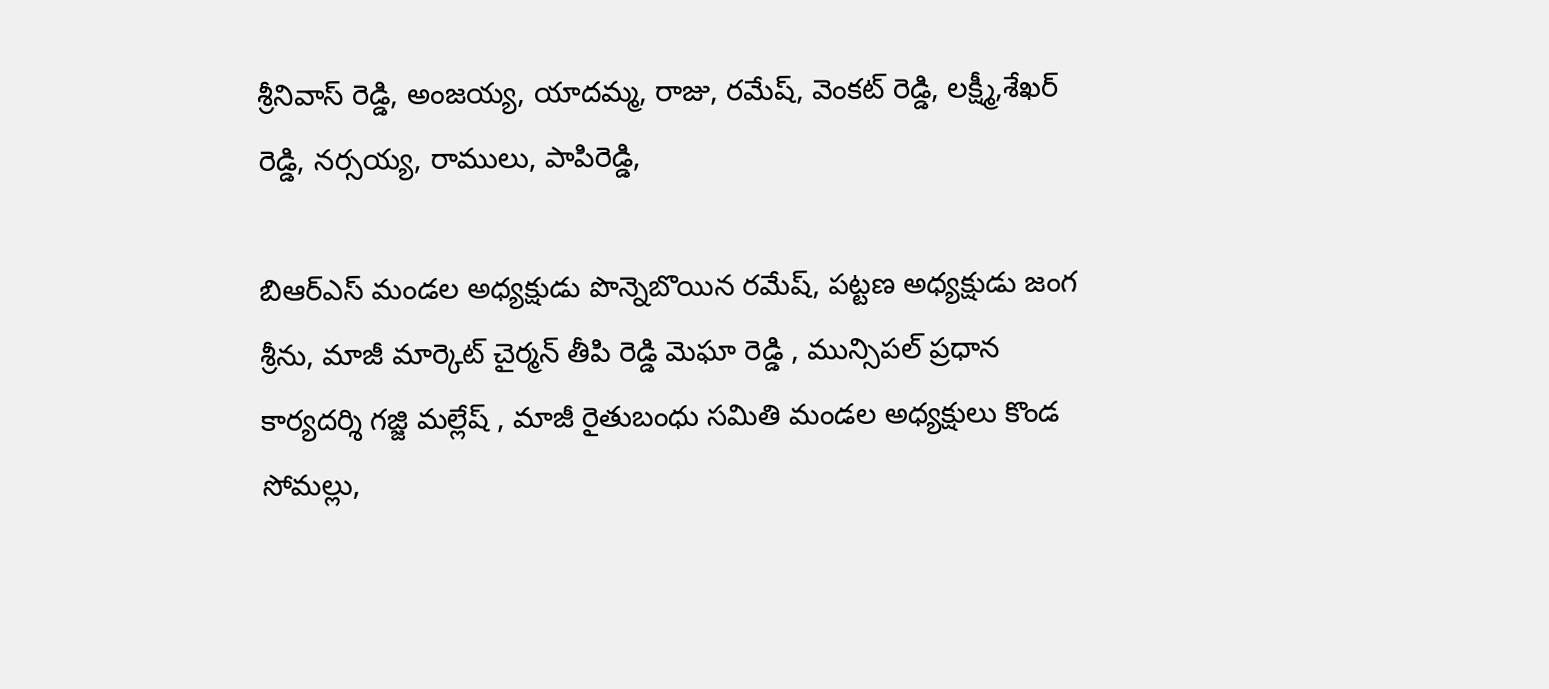శ్రీనివాస్ రెడ్డి, అంజయ్య, యాదమ్మ, రాజు, రమేష్, వెంకట్ రెడ్డి, లక్ష్మీ,శేఖర్ రెడ్డి, నర్సయ్య, రాములు, పాపిరెడ్డి,

బిఆర్ఎస్ మండల అధ్యక్షుడు పొన్నెబొయిన రమేష్, పట్టణ అధ్యక్షుడు జంగ శ్రీను, మాజీ మార్కెట్ చైర్మన్ తీపి రెడ్డి మెఘా రెడ్డి , మున్సిపల్ ప్రధాన కార్యదర్శి గజ్జి మల్లేష్ , మాజీ రైతుబంధు సమితి మండల అధ్యక్షులు కొండ సోమల్లు,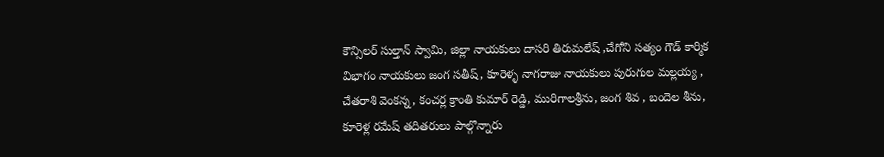కౌన్సిలర్ సుల్తాన్ స్వామి, జిల్లా నాయకులు దాసరి తిరుమలేష్ ,చేగోని సత్యం గౌడ్ కార్మిక విభాగం నాయకులు జంగ సతీష్, కూరెళ్ళ నాగరాజు నాయకులు పురుగుల మల్లయ్య , చేతరాశి వెంకన్న, కంచర్ల క్రాంతి కుమార్ రెడ్డి, మురిగాలశ్రీను, జంగ శివ , బందెల శీను, కూరెళ్ల రమేష్ తదితరులు పాల్గొన్నారు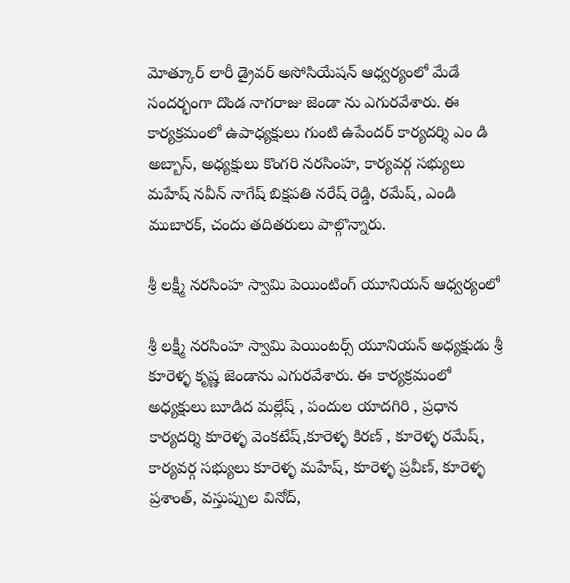మోత్కూర్ లారీ డ్రైవర్ అసోసియేషన్ ఆధ్వర్యంలో మేడే సందర్భంగా దొండ నాగరాజు జెండా ను ఎగురవేశారు. ఈ కార్యక్రమంలో ఉపాధ్యక్షులు గుంటి ఉపేందర్ కార్యదర్శి ఎం డి అబ్బాస్, అధ్యక్షులు కొంగరి నరసింహ, కార్యవర్గ సభ్యులు మహేష్ నవీన్ నాగేష్ బిక్షపతి నరేష్ రెడ్డి, రమేష్, ఎండి ముబారక్, చందు తదితరులు పాల్గొన్నారు.

శ్రీ లక్ష్మీ నరసింహ స్వామి పెయింటింగ్ యూనియన్ ఆధ్వర్యంలో

శ్రీ లక్ష్మీ నరసింహ స్వామి పెయింటర్స్ యూనియన్ అధ్యక్షుడు శ్రీ కూరెళ్ళ కృష్ణ జెండాను ఎగురవేశారు. ఈ కార్యక్రమంలో అధ్యక్షులు బూడిద మల్లేష్ , పందుల యాదగిరి , ప్రధాన కార్యదర్శి కూరెళ్ళ వెంకటేష్,కూరెళ్ళ కిరణ్ , కూరెళ్ళ రమేష్, కార్యవర్గ సభ్యులు కూరెళ్ళ మహేష్, కూరెళ్ళ ప్రవీణ్, కూరెళ్ళ ప్రశాంత్, వస్తుప్పుల వినోద్,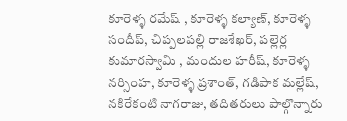కూరెళ్ళ రమేష్ , కూరెళ్ళ కల్యాణ్, కూరెళ్ళ సందీప్, చిప్పలపల్లి రాజశేఖర్, పల్లెర్ల కుమారస్వామి , మందుల హరీష్, కూరెళ్ళ నర్సింహ, కూరెళ్ళ ప్రశాంత్, గడిపాక మల్లేష్, నకిరేకంటి నాగరాజు, తదితరులు పాల్గొన్నారు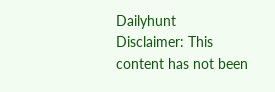Dailyhunt
Disclaimer: This content has not been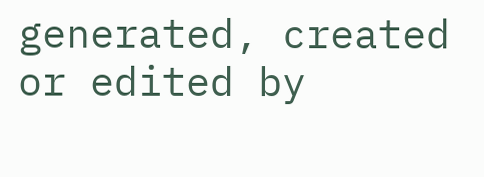generated, created or edited by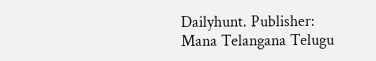Dailyhunt. Publisher: Mana Telangana Telugu